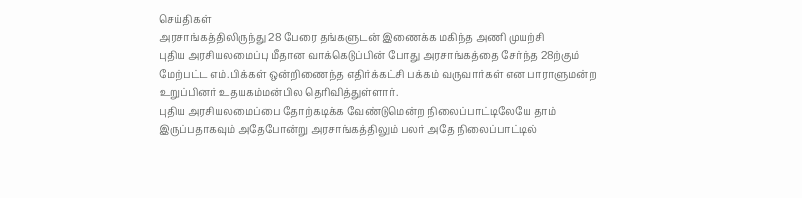செய்திகள்
அரசாங்கத்திலிருந்து 28 பேரை தங்களுடன் இணைக்க மகிந்த அணி முயற்சி
புதிய அரசியலமைப்பு மீதான வாக்கெடுப்பின் போது அரசாங்கத்தை சேர்ந்த 28ற்கும் மேற்பட்ட எம்.பிக்கள் ஒன்றிணைந்த எதிர்க்கட்சி பக்கம் வருவார்கள் என பாராளுமன்ற உறுப்பினர் உதயகம்மன்பில தெரிவித்துள்ளார்.
புதிய அரசியலமைப்பை தோற்கடிக்க வேண்டுமென்ற நிலைப்பாட்டிலேயே தாம் இருப்பதாகவும் அதேபோன்று அரசாங்கத்திலும் பலர் அதே நிலைப்பாட்டில்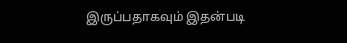இருப்பதாகவும் இதன்படி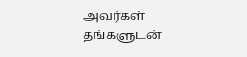அவர்கள் தங்களுடன்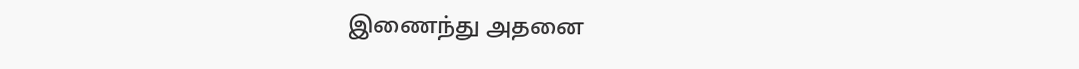இணைந்து அதனை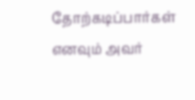தோற்கடிப்பார்கள் எனவும் அவர்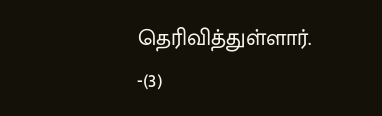தெரிவித்துள்ளார். -(3)